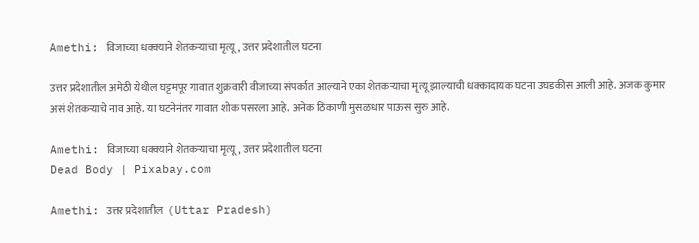Amethi: विजाच्या धक्क्याने शेतकऱ्याचा मृत्यू, उत्तर प्रदेशातील घटना

उत्तर प्रदेशातील अमेठी येथील घट्टमपूर गावात शुक्रवारी वीजाच्या संपर्कात आल्याने एका शेतकऱ्याचा मृत्यू झाल्याची धक्कादायक घटना उघडकीस आली आहे. अजक कुमार असं शेतकऱ्याचे नाव आहे. या घटनेनंतर गावात शोक पसरला आहे. अनेक ठिकाणी मुसळधार पाऊस सुरु आहे.

Amethi: विजाच्या धक्क्याने शेतकऱ्याचा मृत्यू, उत्तर प्रदेशातील घटना
Dead Body | Pixabay.com

Amethi: उत्तर प्रदेशातील  (Uttar Pradesh)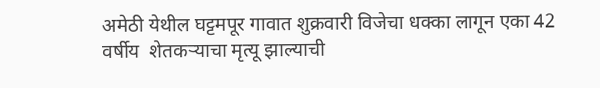अमेठी येथील घट्टमपूर गावात शुक्रवारी विजेचा धक्का लागून एका 42 वर्षीय  शेतकऱ्याचा मृत्यू झाल्याची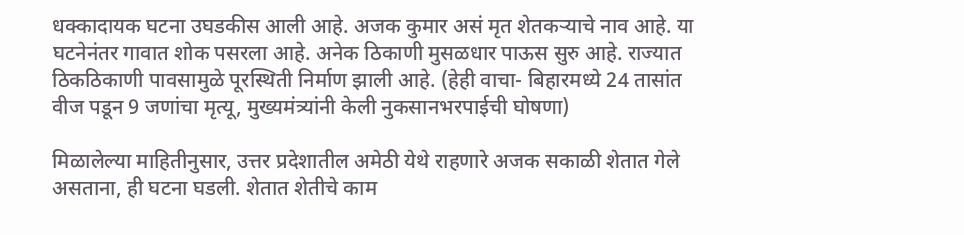धक्कादायक घटना उघडकीस आली आहे. अजक कुमार असं मृत शेतकऱ्याचे नाव आहे. या घटनेनंतर गावात शोक पसरला आहे. अनेक ठिकाणी मुसळधार पाऊस सुरु आहे. राज्यात ठिकठिकाणी पावसामुळे पूरस्थिती निर्माण झाली आहे. (हेही वाचा- बिहारमध्ये 24 तासांत वीज पडून 9 जणांचा मृत्यू, मुख्यमंत्र्यांनी केली नुकसानभरपाईची घोषणा)

मिळालेल्या माहितीनुसार, उत्तर प्रदेशातील अमेठी येथे राहणारे अजक सकाळी शेतात गेले असताना, ही घटना घडली. शेतात शेतीचे काम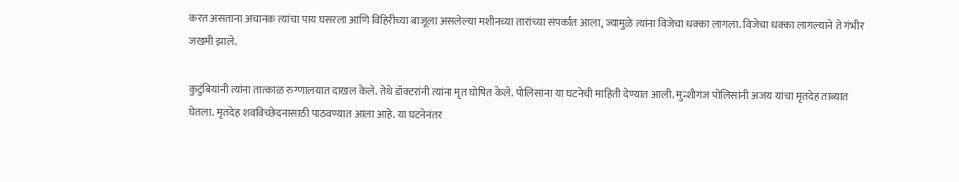करत असताना अचानक त्यांचा पाय घसरला आणि विहिरीच्या बाजूला असलेल्या मशीनच्या तारांच्या संपर्कात आला, ज्यामुळे त्यांना विजेचा धक्का लागला. विजेचा धक्का लागल्याने ते गंभीर जखमी झाले.

कुटुंबियांनी त्यांना तात्काळ रुग्णालयात दाखल केले. तेथे डॉक्टरांनी त्यांना मृत घोषित केले. पोलिसांना या घटनेची माहिती देण्यात आली. मुन्शीगंज पोलिसांनी अजय यांचा मृतदेह ताब्यात घेतला. मृतदेह शवविच्छेदनासाठी पाठवण्यात आला आहे. या घटनेनंतर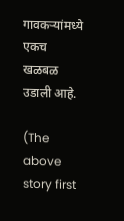गावकऱ्यांमध्ये एकच खळबळ उडाली आहे.

(The above story first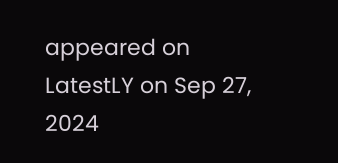appeared on LatestLY on Sep 27, 2024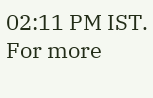02:11 PM IST. For more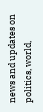news and updates on politics, world,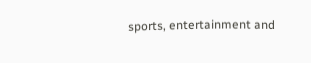sports, entertainment and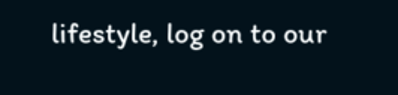lifestyle, log on to our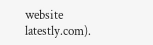website latestly.com).